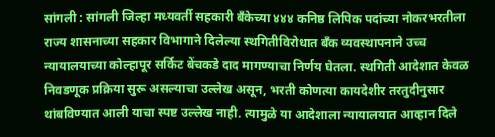सांगली : सांगली जिल्हा मध्यवर्ती सहकारी बँकेच्या ४४४ कनिष्ठ लिपिक पदांच्या नोकरभरतीला राज्य शासनाच्या सहकार विभागाने दिलेल्या स्थगितीविरोधात बँक व्यवस्थापनाने उच्च न्यायालयाच्या कोल्हापूर सर्किट बेंचकडे दाद मागण्याचा निर्णय घेतला. स्थगिती आदेशात केवळ निवडणूक प्रक्रिया सुरू असल्याचा उल्लेख असून, भरती कोणत्या कायदेशीर तरतुदीनुसार थांबविण्यात आली याचा स्पष्ट उल्लेख नाही. त्यामुळे या आदेशाला न्यायालयात आव्हान दिले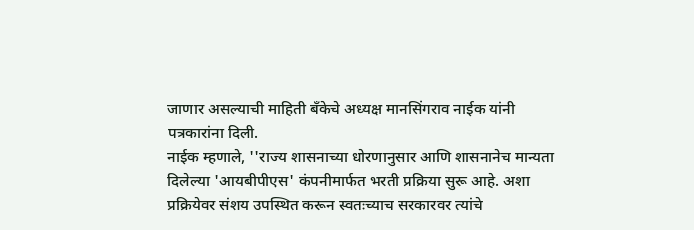जाणार असल्याची माहिती बँकेचे अध्यक्ष मानसिंगराव नाईक यांनी पत्रकारांना दिली.
नाईक म्हणाले, ''राज्य शासनाच्या धोरणानुसार आणि शासनानेच मान्यता दिलेल्या 'आयबीपीएस' कंपनीमार्फत भरती प्रक्रिया सुरू आहे. अशा प्रक्रियेवर संशय उपस्थित करून स्वतःच्याच सरकारवर त्यांचे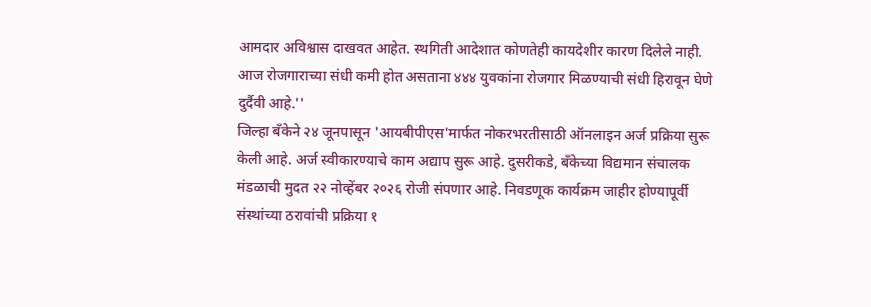आमदार अविश्वास दाखवत आहेत. स्थगिती आदेशात कोणतेही कायदेशीर कारण दिलेले नाही. आज रोजगाराच्या संधी कमी होत असताना ४४४ युवकांना रोजगार मिळण्याची संधी हिरावून घेणे दुर्दैवी आहे.''
जिल्हा बँकेने २४ जूनपासून 'आयबीपीएस'मार्फत नोकरभरतीसाठी ऑनलाइन अर्ज प्रक्रिया सुरू केली आहे. अर्ज स्वीकारण्याचे काम अद्याप सुरू आहे. दुसरीकडे, बँकेच्या विद्यमान संचालक मंडळाची मुदत २२ नोव्हेंबर २०२६ रोजी संपणार आहे. निवडणूक कार्यक्रम जाहीर होण्यापूर्वी संस्थांच्या ठरावांची प्रक्रिया १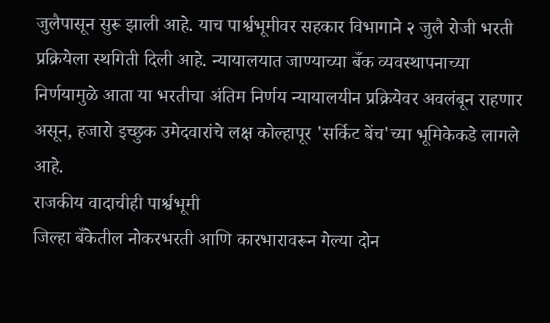जुलैपासून सुरू झाली आहे. याच पार्श्वभूमीवर सहकार विभागाने २ जुलै रोजी भरती प्रक्रियेला स्थगिती दिली आहे. न्यायालयात जाण्याच्या बँक व्यवस्थापनाच्या निर्णयामुळे आता या भरतीचा अंतिम निर्णय न्यायालयीन प्रक्रियेवर अवलंबून राहणार असून, हजारो इच्छुक उमेदवारांचे लक्ष कोल्हापूर 'सर्किट बेंच'च्या भूमिकेकडे लागले आहे.
राजकीय वादाचीही पार्श्वभूमी
जिल्हा बँकेतील नोकरभरती आणि कारभारावरून गेल्या दोन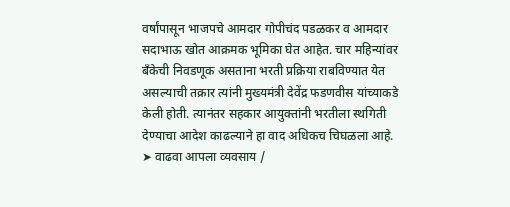वर्षांपासून भाजपचे आमदार गोपीचंद पडळकर व आमदार सदाभाऊ खोत आक्रमक भूमिका घेत आहेत. चार महिन्यांवर बँकेची निवडणूक असताना भरती प्रक्रिया राबविण्यात येत असल्याची तक्रार त्यांनी मुख्यमंत्री देवेंद्र फडणवीस यांच्याकडे केली होती. त्यानंतर सहकार आयुक्तांनी भरतीला स्थगिती देण्याचा आदेश काढल्याने हा वाद अधिकच चिघळला आहे.
➤ वाढवा आपला व्यवसाय /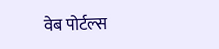वेब पोर्टल्स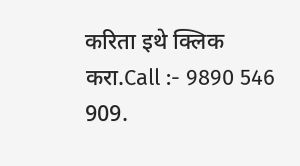करिता इथे क्लिक करा.Call :- 9890 546 909.